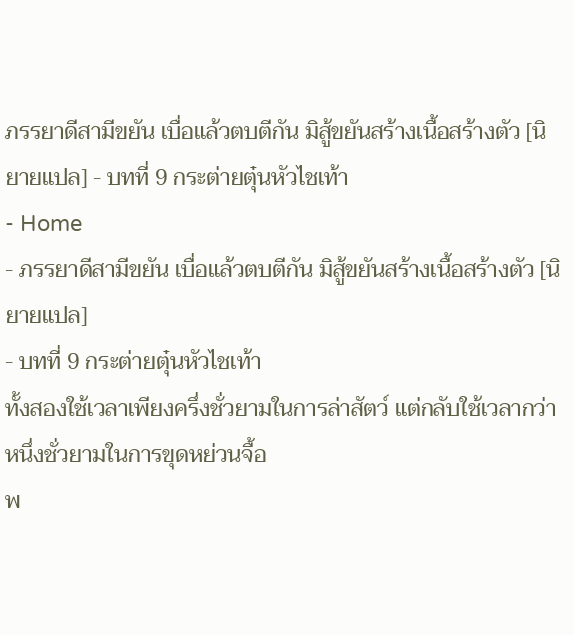ภรรยาดีสามีขยัน เบื่อแล้วตบตีกัน มิสู้ขยันสร้างเนื้อสร้างตัว [นิยายแปล] - บทที่ 9 กระต่ายตุ๋นหัวไชเท้า
- Home
- ภรรยาดีสามีขยัน เบื่อแล้วตบตีกัน มิสู้ขยันสร้างเนื้อสร้างตัว [นิยายแปล]
- บทที่ 9 กระต่ายตุ๋นหัวไชเท้า
ทั้งสองใช้เวลาเพียงครึ่งชั่วยามในการล่าสัตว์ แต่กลับใช้เวลากว่าหนึ่งชั่วยามในการขุดหย่วนจื้อ
พ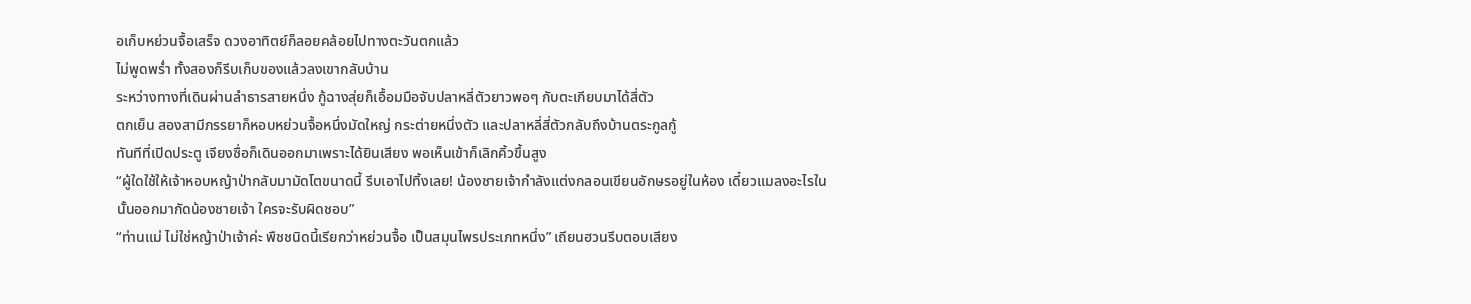อเก็บหย่วนจื้อเสร็จ ดวงอาทิตย์ก็ลอยคล้อยไปทางตะวันตกแล้ว
ไม่พูดพร่ำ ทั้งสองก็รีบเก็บของแล้วลงเขากลับบ้าน
ระหว่างทางที่เดินผ่านลำธารสายหนึ่ง กู้ฉางสุ่ยก็เอื้อมมือจับปลาหลี่ตัวยาวพอๆ กับตะเกียบมาได้สี่ตัว
ตกเย็น สองสามีภรรยาก็หอบหย่วนจื้อหนึ่งมัดใหญ่ กระต่ายหนึ่งตัว และปลาหลี่สี่ตัวกลับถึงบ้านตระกูลกู้
ทันทีที่เปิดประตู เจียงซื่อก็เดินออกมาเพราะได้ยินเสียง พอเห็นเข้าก็เลิกคิ้วขึ้นสูง
“ผู้ใดใช้ให้เจ้าหอบหญ้าป่ากลับมามัดโตขนาดนี้ รีบเอาไปทิ้งเลย! น้องชายเจ้ากำลังแต่งกลอนเขียนอักษรอยู่ในห้อง เดี๋ยวแมลงอะไรในนั้นออกมากัดน้องชายเจ้า ใครจะรับผิดชอบ”
“ท่านแม่ ไม่ใช่หญ้าป่าเจ้าค่ะ พืชชนิดนี้เรียกว่าหย่วนจื้อ เป็นสมุนไพรประเภทหนึ่ง” เถียนฮวนรีบตอบเสียง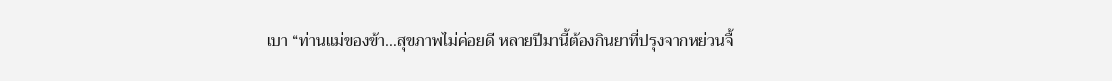เบา “ท่านแม่ของข้า…สุขภาพไม่ค่อยดี หลายปีมานี้ต้องกินยาที่ปรุงจากหย่วนจื้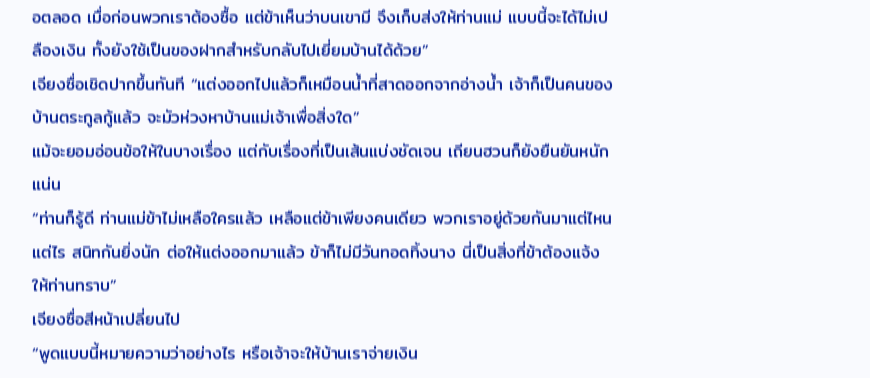อตลอด เมื่อก่อนพวกเราต้องซื้อ แต่ข้าเห็นว่าบนเขามี จึงเก็บส่งให้ท่านแม่ แบบนี้จะได้ไม่เปลืองเงิน ทั้งยังใช้เป็นของฝากสำหรับกลับไปเยี่ยมบ้านได้ด้วย”
เจียงซื่อเชิดปากขึ้นทันที “แต่งออกไปแล้วก็เหมือนน้ำที่สาดออกจากอ่างน้ำ เจ้าก็เป็นคนของบ้านตระกูลกู้แล้ว จะมัวห่วงหาบ้านแม่เจ้าเพื่อสิ่งใด”
แม้จะยอมอ่อนข้อให้ในบางเรื่อง แต่กับเรื่องที่เป็นเส้นแบ่งชัดเจน เถียนฮวนก็ยังยืนยันหนักแน่น
“ท่านก็รู้ดี ท่านแม่ข้าไม่เหลือใครแล้ว เหลือแต่ข้าเพียงคนเดียว พวกเราอยู่ด้วยกันมาแต่ไหนแต่ไร สนิทกันยิ่งนัก ต่อให้แต่งออกมาแล้ว ข้าก็ไม่มีวันทอดทิ้งนาง นี่เป็นสิ่งที่ข้าต้องแจ้งให้ท่านทราบ”
เจียงซื่อสีหน้าเปลี่ยนไป
“พูดแบบนี้หมายความว่าอย่างไร หรือเจ้าจะให้บ้านเราจ่ายเงิน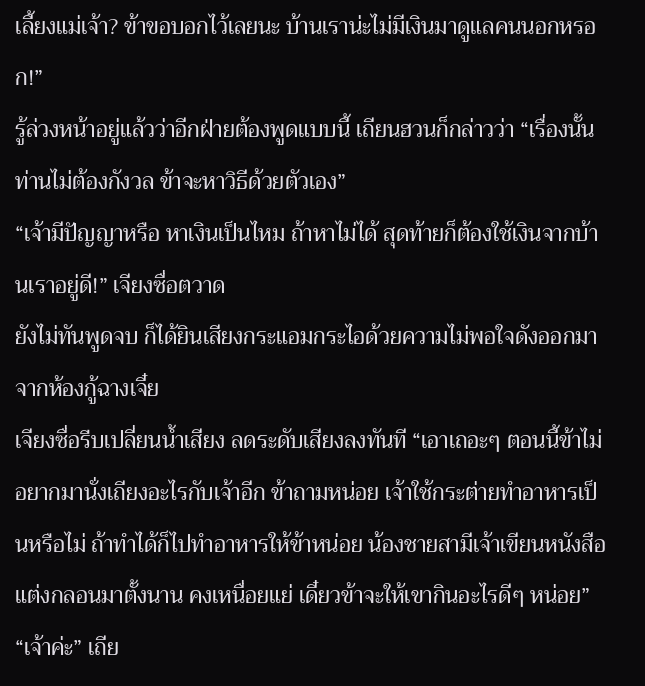เลี้ยงแม่เจ้า? ข้าขอบอกไว้เลยนะ บ้านเราน่ะไม่มีเงินมาดูแลคนนอกหรอก!”
รู้ล่วงหน้าอยู่แล้วว่าอีกฝ่ายต้องพูดแบบนี้ เถียนฮวนก็กล่าวว่า “เรื่องนั้นท่านไม่ต้องกังวล ข้าจะหาวิธีด้วยตัวเอง”
“เจ้ามีปัญญาหรือ หาเงินเป็นไหม ถ้าหาไม่ได้ สุดท้ายก็ต้องใช้เงินจากบ้านเราอยู่ดี!” เจียงซื่อตวาด
ยังไม่ทันพูดจบ ก็ได้ยินเสียงกระแอมกระไอด้วยความไม่พอใจดังออกมาจากห้องกู้ฉางเจี๋ย
เจียงซื่อรีบเปลี่ยนน้ำเสียง ลดระดับเสียงลงทันที “เอาเถอะๆ ตอนนี้ข้าไม่อยากมานั่งเถียงอะไรกับเจ้าอีก ข้าถามหน่อย เจ้าใช้กระต่ายทำอาหารเป็นหรือไม่ ถ้าทำได้ก็ไปทำอาหารให้ข้าหน่อย น้องชายสามีเจ้าเขียนหนังสือแต่งกลอนมาตั้งนาน คงเหนื่อยแย่ เดี๋ยวข้าจะให้เขากินอะไรดีๆ หน่อย”
“เจ้าค่ะ” เถีย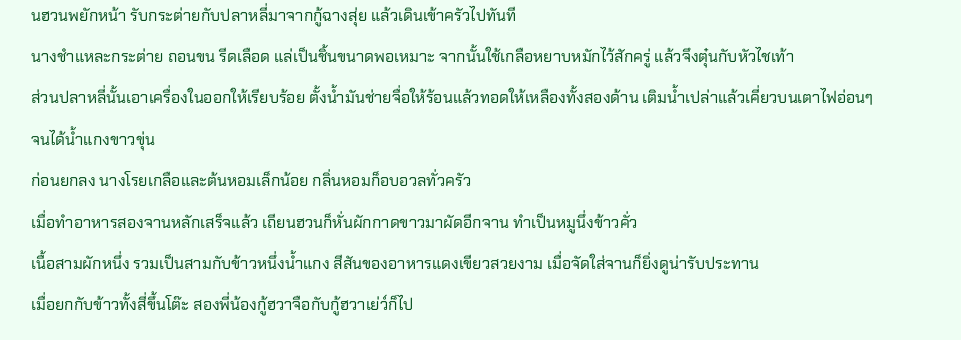นฮวนพยักหน้า รับกระต่ายกับปลาหลี่มาจากกู้ฉางสุ่ย แล้วเดินเข้าครัวไปทันที
นางชำแหละกระต่าย ถอนขน รีดเลือด แล่เป็นชิ้นขนาดพอเหมาะ จากนั้นใช้เกลือหยาบหมักไว้สักครู่ แล้วจึงตุ๋นกับหัวไชเท้า
ส่วนปลาหลี่นั้นเอาเครื่องในออกให้เรียบร้อย ตั้งน้ำมันช่ายจื่อให้ร้อนแล้วทอดให้เหลืองทั้งสองด้าน เติมน้ำเปล่าแล้วเคี่ยวบนเตาไฟอ่อนๆ จนได้น้ำแกงขาวขุ่น
ก่อนยกลง นางโรยเกลือและต้นหอมเล็กน้อย กลิ่นหอมก็อบอวลทั่วครัว
เมื่อทำอาหารสองจานหลักเสร็จแล้ว เถียนฮวนก็หั่นผักกาดขาวมาผัดอีกจาน ทำเป็นหมูนึ่งข้าวคั่ว
เนื้อสามผักหนึ่ง รวมเป็นสามกับข้าวหนึ่งน้ำแกง สีสันของอาหารแดงเขียวสวยงาม เมื่อจัดใส่จานก็ยิ่งดูน่ารับประทาน
เมื่อยกกับข้าวทั้งสี่ขึ้นโต๊ะ สองพี่น้องกู้ฮวาจือกับกู้ฮวาเย่ว์ก็ไป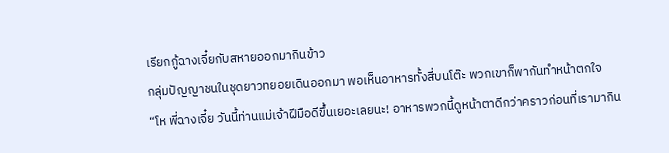เรียกกู้ฉางเจี๋ยกับสหายออกมากินข้าว
กลุ่มปัญญาชนในชุดยาวทยอยเดินออกมา พอเห็นอาหารทั้งสี่บนโต๊ะ พวกเขาก็พากันทำหน้าตกใจ
“โห พี่ฉางเจี๋ย วันนี้ท่านแม่เจ้าฝีมือดีขึ้นเยอะเลยนะ! อาหารพวกนี้ดูหน้าตาดีกว่าคราวก่อนที่เรามากิน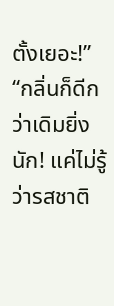ตั้งเยอะ!”
“กลิ่นก็ดีกว่าเดิมยิ่งนัก! แค่ไม่รู้ว่ารสชาติ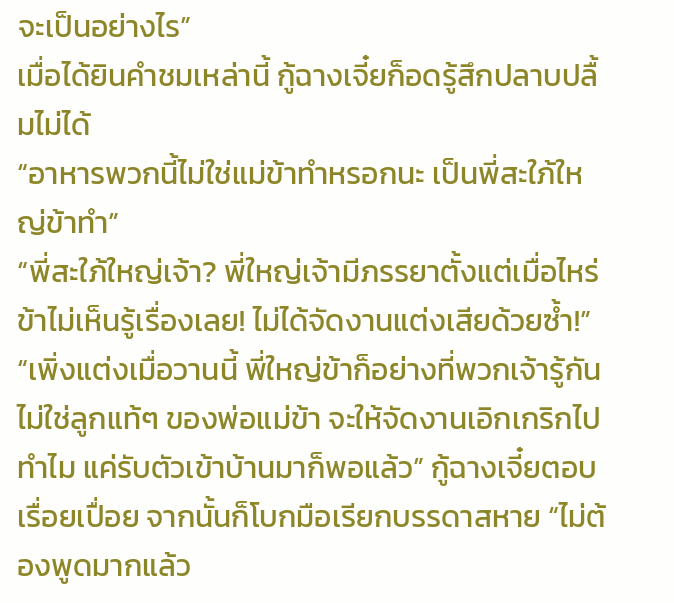จะเป็นอย่างไร”
เมื่อได้ยินคำชมเหล่านี้ กู้ฉางเจี๋ยก็อดรู้สึกปลาบปลื้มไม่ได้
“อาหารพวกนี้ไม่ใช่แม่ข้าทำหรอกนะ เป็นพี่สะใภ้ใหญ่ข้าทำ”
“พี่สะใภ้ใหญ่เจ้า? พี่ใหญ่เจ้ามีภรรยาตั้งแต่เมื่อไหร่ ข้าไม่เห็นรู้เรื่องเลย! ไม่ได้จัดงานแต่งเสียด้วยซ้ำ!”
“เพิ่งแต่งเมื่อวานนี้ พี่ใหญ่ข้าก็อย่างที่พวกเจ้ารู้กัน ไม่ใช่ลูกแท้ๆ ของพ่อแม่ข้า จะให้จัดงานเอิกเกริกไปทำไม แค่รับตัวเข้าบ้านมาก็พอแล้ว” กู้ฉางเจี๋ยตอบเรื่อยเปื่อย จากนั้นก็โบกมือเรียกบรรดาสหาย “ไม่ต้องพูดมากแล้ว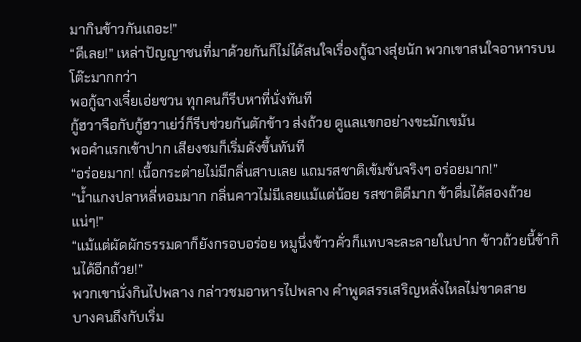มากินข้าวกันเถอะ!”
“ดีเลย!” เหล่าปัญญาชนที่มาด้วยกันก็ไม่ได้สนใจเรื่องกู้ฉางสุ่ยนัก พวกเขาสนใจอาหารบนโต๊ะมากกว่า
พอกู้ฉางเจี๋ยเอ่ยชวน ทุกคนก็รีบหาที่นั่งทันที
กู้ฮวาจือกับกู้ฮวาเย่ว์ก็รีบช่วยกันตักข้าว ส่งถ้วย ดูแลแขกอย่างขะมักเขม้น
พอคำแรกเข้าปาก เสียงชมก็เริ่มดังขึ้นทันที
“อร่อยมาก! เนื้อกระต่ายไม่มีกลิ่นสาบเลย แถมรสชาติเข้มข้นจริงๆ อร่อยมาก!”
“น้ำแกงปลาหลี่หอมมาก กลิ่นคาวไม่มีเลยแม้แต่น้อย รสชาติดีมาก ข้าดื่มได้สองถ้วยแน่ๆ!”
“แม้แต่ผัดผักธรรมดาก็ยังกรอบอร่อย หมูนึ่งข้าวคั่วก็แทบจะละลายในปาก ข้าวถ้วยนี้ข้ากินได้อีกถ้วย!”
พวกเขานั่งกินไปพลาง กล่าวชมอาหารไปพลาง คำพูดสรรเสริญหลั่งไหลไม่ขาดสาย
บางคนถึงกับเริ่ม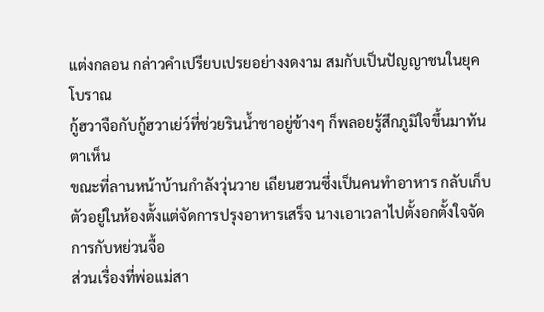แต่งกลอน กล่าวคำเปรียบเปรยอย่างงดงาม สมกับเป็นปัญญาชนในยุคโบราณ
กู้ฮวาจือกับกู้ฮวาเย่ว์ที่ช่วยรินน้ำชาอยู่ข้างๆ ก็พลอยรู้สึกภูมิใจขึ้นมาทันตาเห็น
ขณะที่ลานหน้าบ้านกำลังวุ่นวาย เถียนฮวนซึ่งเป็นคนทำอาหาร กลับเก็บตัวอยู่ในห้องตั้งแต่จัดการปรุงอาหารเสร็จ นางเอาเวลาไปตั้งอกตั้งใจจัดการกับหย่วนจื้อ
ส่วนเรื่องที่พ่อแม่สา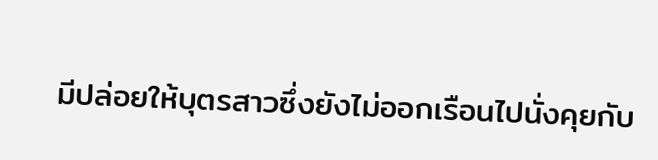มีปล่อยให้บุตรสาวซึ่งยังไม่ออกเรือนไปนั่งคุยกับ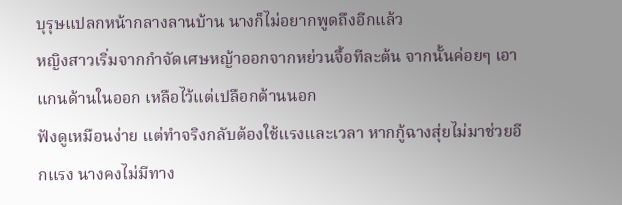บุรุษแปลกหน้ากลางลานบ้าน นางก็ไม่อยากพูดถึงอีกแล้ว
หญิงสาวเริ่มจากกำจัดเศษหญ้าออกจากหย่วนจื้อทีละต้น จากนั้นค่อยๆ เอาแกนด้านในออก เหลือไว้แต่เปลือกด้านนอก
ฟังดูเหมือนง่าย แต่ทำจริงกลับต้องใช้แรงและเวลา หากกู้ฉางสุ่ยไม่มาช่วยอีกแรง นางคงไม่มีทาง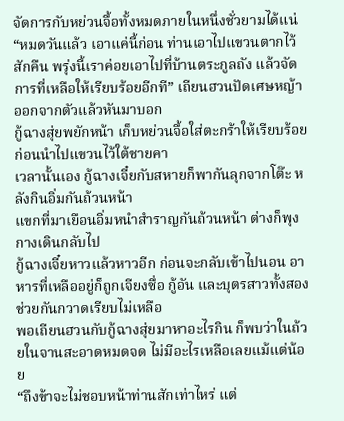จัดการกับหย่วนจื้อทั้งหมดภายในหนึ่งชั่วยามได้แน่
“หมดวันแล้ว เอาแค่นี้ก่อน ท่านเอาไปแขวนตากไว้สักคืน พรุ่งนี้เราค่อยเอาไปที่บ้านตระกูลถัง แล้วจัดการที่เหลือให้เรียบร้อยอีกที” เถียนฮวนปัดเศษหญ้าออกจากตัวแล้วหันมาบอก
กู้ฉางสุ่ยพยักหน้า เก็บหย่วนจื้อใส่ตะกร้าให้เรียบร้อยก่อนนำไปแขวนไว้ใต้ชายคา
เวลานั้นเอง กู้ฉางเจี๋ยกับสหายก็พากันลุกจากโต๊ะ หลังกินอิ่มกันถ้วนหน้า
แขกที่มาเยือนอิ่มหนำสำราญกันถ้วนหน้า ต่างก็พุงกางเดินกลับไป
กู้ฉางเจี๋ยหาวแล้วหาวอีก ก่อนจะกลับเข้าไปนอน อาหารที่เหลืออยู่ก็ถูกเจียงซื่อ กู้อัน และบุตรสาวทั้งสองช่วยกันกวาดเรียบไม่เหลือ
พอเถียนฮวนกับกู้ฉางสุ่ยมาหาอะไรกิน ก็พบว่าในถ้วยในจานสะอาดหมดจด ไม่มีอะไรเหลือเลยแม้แต่น้อย
“ถึงข้าจะไม่ชอบหน้าท่านสักเท่าไหร่ แต่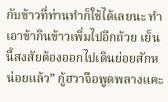กับข้าวที่ท่านทำก็ใช้ได้เลยนะ ทำเอาข้ากินข้าวเพิ่มไปอีกถ้วย เย็นนี้สงสัยต้องออกไปเดินย่อยสักหน่อยแล้ว” กู้ฮวาจือพูดพลางแคะ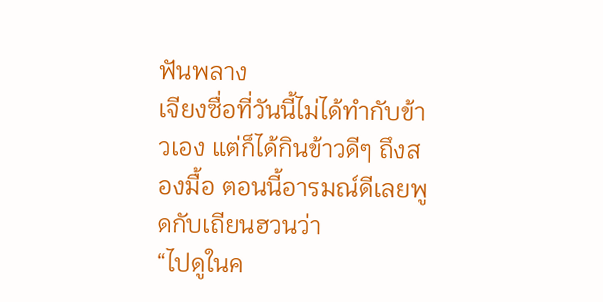ฟันพลาง
เจียงซื่อที่วันนี้ไม่ได้ทำกับข้าวเอง แต่ก็ได้กินข้าวดีๆ ถึงสองมื้อ ตอนนี้อารมณ์ดีเลยพูดกับเถียนฮวนว่า
“ไปดูในค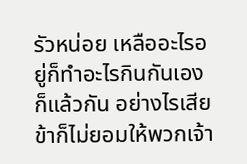รัวหน่อย เหลืออะไรอยู่ก็ทำอะไรกินกันเองก็แล้วกัน อย่างไรเสีย ข้าก็ไม่ยอมให้พวกเจ้า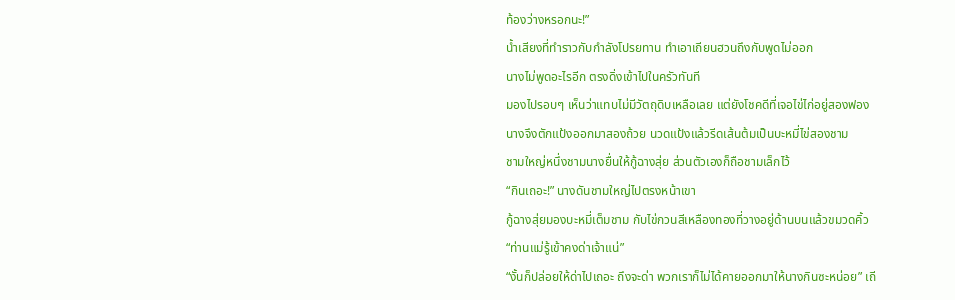ท้องว่างหรอกนะ!”
น้ำเสียงที่ทำราวกับกำลังโปรยทาน ทำเอาเถียนฮวนถึงกับพูดไม่ออก
นางไม่พูดอะไรอีก ตรงดิ่งเข้าไปในครัวทันที
มองไปรอบๆ เห็นว่าแทบไม่มีวัตถุดิบเหลือเลย แต่ยังโชคดีที่เจอไข่ไก่อยู่สองฟอง
นางจึงตักแป้งออกมาสองถ้วย นวดแป้งแล้วรีดเส้นต้มเป็นบะหมี่ไข่สองชาม
ชามใหญ่หนึ่งชามนางยื่นให้กู้ฉางสุ่ย ส่วนตัวเองก็ถือชามเล็กไว้
“กินเถอะ!” นางดันชามใหญ่ไปตรงหน้าเขา
กู้ฉางสุ่ยมองบะหมี่เต็มชาม กับไข่กวนสีเหลืองทองที่วางอยู่ด้านบนแล้วขมวดคิ้ว
“ท่านแม่รู้เข้าคงด่าเจ้าแน่”
“งั้นก็ปล่อยให้ด่าไปเถอะ ถึงจะด่า พวกเราก็ไม่ได้คายออกมาให้นางกินซะหน่อย” เถี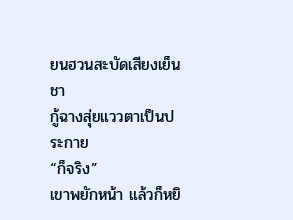ยนฮวนสะบัดเสียงเย็นชา
กู้ฉางสุ่ยแววตาเป็นประกาย
“ก็จริง”
เขาพยักหน้า แล้วก็หยิ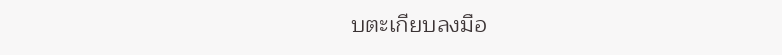บตะเกียบลงมือ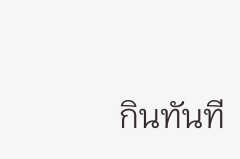กินทันที